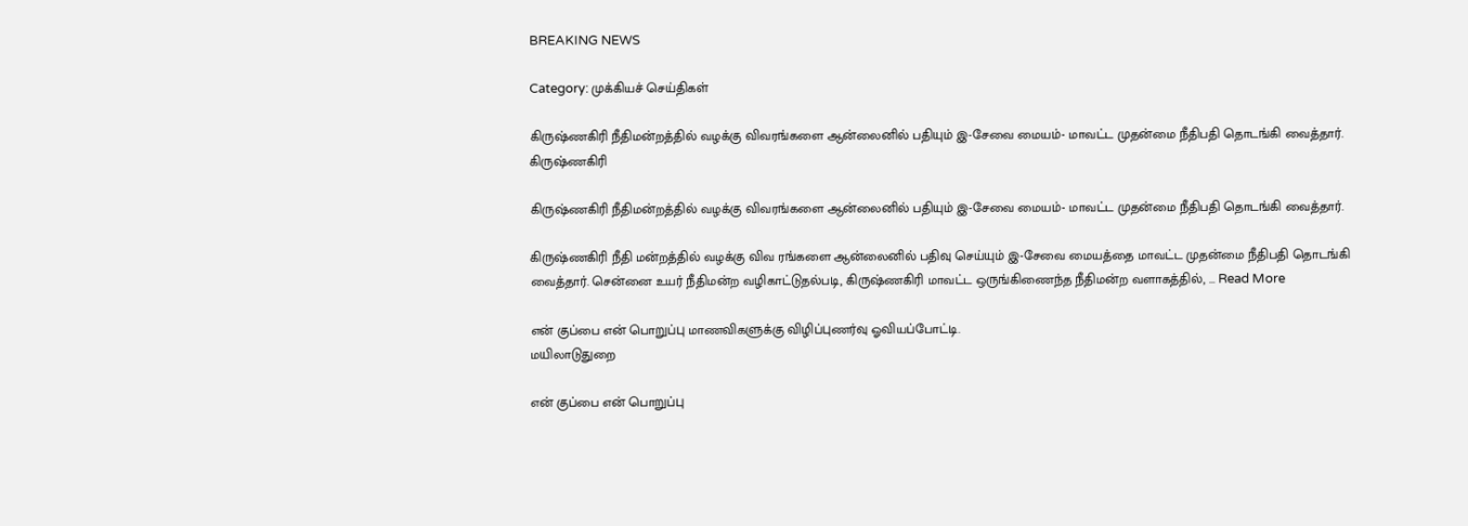BREAKING NEWS

Category: முக்கியச் செய்திகள்

கிருஷ்ணகிரி நீதிமன்றத்தில் வழக்கு விவரங்களை ஆன்லைனில் பதியும் இ-சேவை மையம்- மாவட்ட முதன்மை நீதிபதி தொடங்கி வைத்தார்.
கிருஷ்ணகிரி

கிருஷ்ணகிரி நீதிமன்றத்தில் வழக்கு விவரங்களை ஆன்லைனில் பதியும் இ-சேவை மையம்- மாவட்ட முதன்மை நீதிபதி தொடங்கி வைத்தார்.

கிருஷ்ணகிரி நீதி மன்றத்தில் வழக்கு விவ ரங்களை ஆன்லைனில் பதிவு செய்யும் இ-சேவை மையத்தை மாவட்ட முதன்மை நீதிபதி தொடங்கி வைத்தார். சென்னை உயர் நீதிமன்ற வழிகாட்டுதல்படி, கிருஷ்ணகிரி மாவட்ட ஒருங்கிணைந்த நீதிமன்ற வளாகத்தில், ... Read More

என் குப்பை என் பொறுப்பு மாணவிகளுக்கு விழிப்புணர்வு ஓவியப்போட்டி.
மயிலாடுதுறை

என் குப்பை என் பொறுப்பு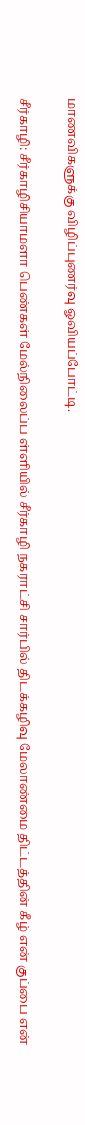மாணவிகளுக்கு விழிப்புணர்வு ஓவியப்போட்டி.

சீர்காழி: சீர்காழிசியாமளா பெண்கள் மேல்நிலைப்ப ள்ளியில் சீர்காழி நகராட்சி சார்பில் திடக்கழிவு மேலாண்மை திட்டத்தின் கீழ் என் குப்பை என்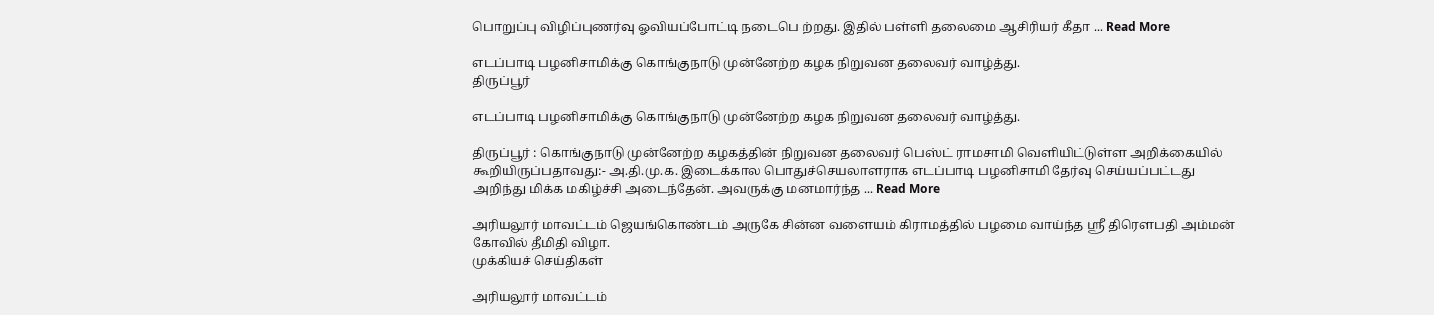பொறுப்பு விழிப்புணர்வு ஓவியப்போட்டி நடைபெ ற்றது. இதில் பள்ளி தலைமை ஆசிரியர் கீதா ... Read More

எடப்பாடி பழனிசாமிக்கு கொங்குநாடு முன்னேற்ற கழக நிறுவன தலைவர் வாழ்த்து.
திருப்பூர்

எடப்பாடி பழனிசாமிக்கு கொங்குநாடு முன்னேற்ற கழக நிறுவன தலைவர் வாழ்த்து.

திருப்பூர் : கொங்குநாடு முன்னேற்ற கழகத்தின் நிறுவன தலைவர் பெஸ்ட் ராமசாமி வெளியிட்டுள்ள அறிக்கையில் கூறியிருப்பதாவது:- அ.தி.மு.க. இடைக்கால பொதுச்செயலாளராக எடப்பாடி பழனிசாமி தேர்வு செய்யப்பட்டது அறிந்து மிக்க மகிழ்ச்சி அடைந்தேன். அவருக்கு மனமார்ந்த ... Read More

அரியலூர் மாவட்டம் ஜெயங்கொண்டம் அருகே சின்ன வளையம் கிராமத்தில் பழமை வாய்ந்த ஸ்ரீ திரௌபதி அம்மன் கோவில் தீமிதி விழா.
முக்கியச் செய்திகள்

அரியலூர் மாவட்டம்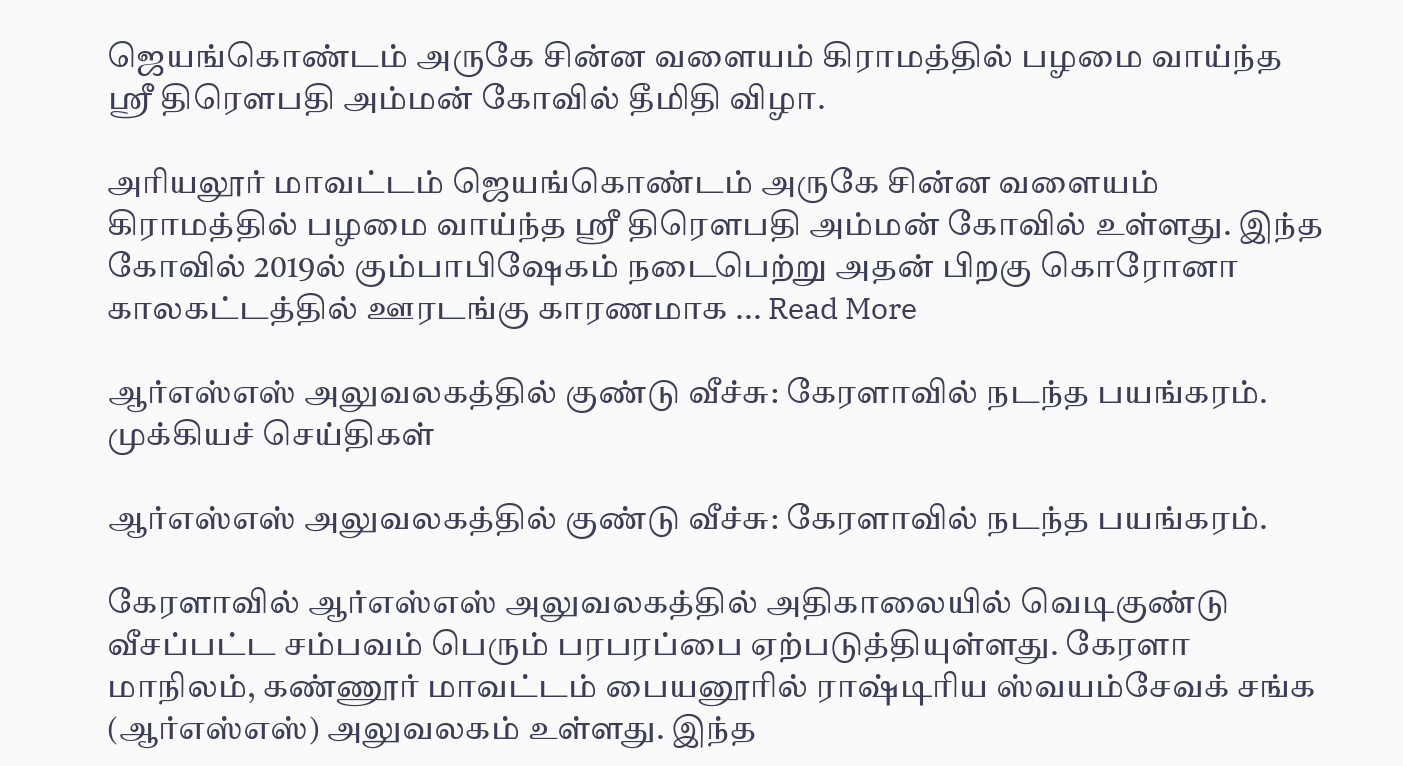ஜெயங்கொண்டம் அருகே சின்ன வளையம் கிராமத்தில் பழமை வாய்ந்த ஸ்ரீ திரௌபதி அம்மன் கோவில் தீமிதி விழா.

அரியலூர் மாவட்டம் ஜெயங்கொண்டம் அருகே சின்ன வளையம் கிராமத்தில் பழமை வாய்ந்த ஸ்ரீ திரௌபதி அம்மன் கோவில் உள்ளது. இந்த கோவில் 2019ல் கும்பாபிஷேகம் நடைபெற்று அதன் பிறகு கொரோனா காலகட்டத்தில் ஊரடங்கு காரணமாக ... Read More

ஆர்எஸ்எஸ் அலுவலகத்தில் குண்டு வீச்சு: கேரளாவில் நடந்த பயங்கரம்.
முக்கியச் செய்திகள்

ஆர்எஸ்எஸ் அலுவலகத்தில் குண்டு வீச்சு: கேரளாவில் நடந்த பயங்கரம்.

கேரளாவில் ஆர்எஸ்எஸ் அலுவலகத்தில் அதிகாலையில் வெடிகுண்டு வீசப்பட்ட சம்பவம் பெரும் பரபரப்பை ஏற்படுத்தியுள்ளது. கேரளா மாநிலம், கண்ணூர் மாவட்டம் பையனூரில் ராஷ்டிரிய ஸ்வயம்சேவக் சங்க (ஆர்எஸ்எஸ்) அலுவலகம் உள்ளது. இந்த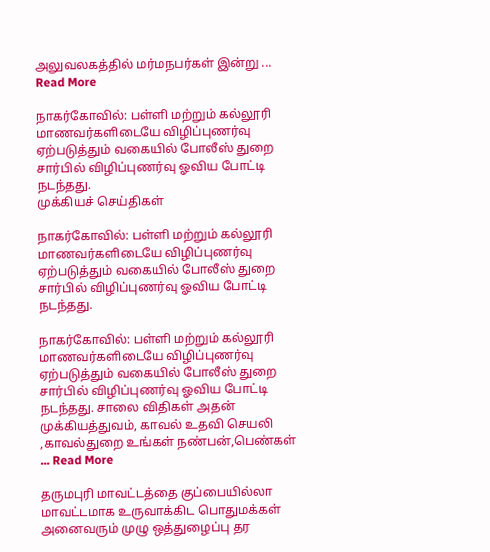அலுவலகத்தில் மர்மநபர்கள் இன்று ... Read More

நாகர்கோவில்: பள்ளி மற்றும் கல்லூரி மாணவர்களிடையே விழிப்புணர்வு ஏற்படுத்தும் வகையில் போலீஸ் துறை சார்பில் விழிப்புணர்வு ஓவிய போட்டி நடந்தது.
முக்கியச் செய்திகள்

நாகர்கோவில்: பள்ளி மற்றும் கல்லூரி மாணவர்களிடையே விழிப்புணர்வு ஏற்படுத்தும் வகையில் போலீஸ் துறை சார்பில் விழிப்புணர்வு ஓவிய போட்டி நடந்தது.

நாகர்கோவில்: பள்ளி மற்றும் கல்லூரி மாணவர்களிடையே விழிப்புணர்வு ஏற்படுத்தும் வகையில் போலீஸ் துறை சார்பில் விழிப்புணர்வு ஓவிய போட்டி நடந்தது. சாலை விதிகள் அதன் முக்கியத்துவம், காவல் உதவி செயலி ,காவல்துறை உங்கள் நண்பன்,பெண்கள் ... Read More

தருமபுரி மாவட்டத்தை குப்பையில்லா மாவட்டமாக உருவாக்கிட பொதுமக்கள் அனைவரும் முழு ஒத்துழைப்பு தர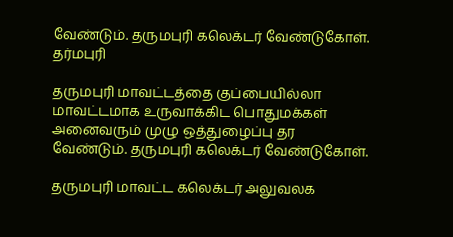வேண்டும். தருமபுரி கலெக்டர் வேண்டுகோள்.
தர்மபுரி

தருமபுரி மாவட்டத்தை குப்பையில்லா மாவட்டமாக உருவாக்கிட பொதுமக்கள் அனைவரும் முழு ஒத்துழைப்பு தர வேண்டும். தருமபுரி கலெக்டர் வேண்டுகோள்.

தருமபுரி மாவட்ட கலெக்டர் அலுவலக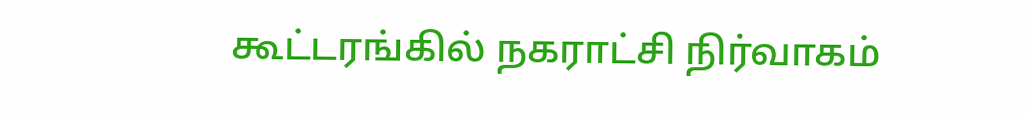கூட்டரங்கில் நகராட்சி நிர்வாகம்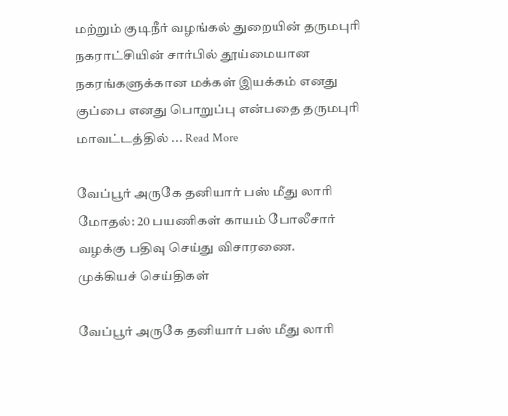மற்றும் குடிநீர் வழங்கல் துறையின் தருமபுரி நகராட்சியின் சார்பில் தூய்மையான நகரங்களுக்கான மக்கள் இயக்கம் எனது குப்பை எனது பொறுப்பு என்பதை தருமபுரி மாவட்டத்தில் ... Read More

வேப்பூர் அருகே தனியார் பஸ் மீது லாரி மோதல்: 20 பயணிகள் காயம் போலீசார் வழக்கு பதிவு செய்து விசாரணை.
முக்கியச் செய்திகள்

வேப்பூர் அருகே தனியார் பஸ் மீது லாரி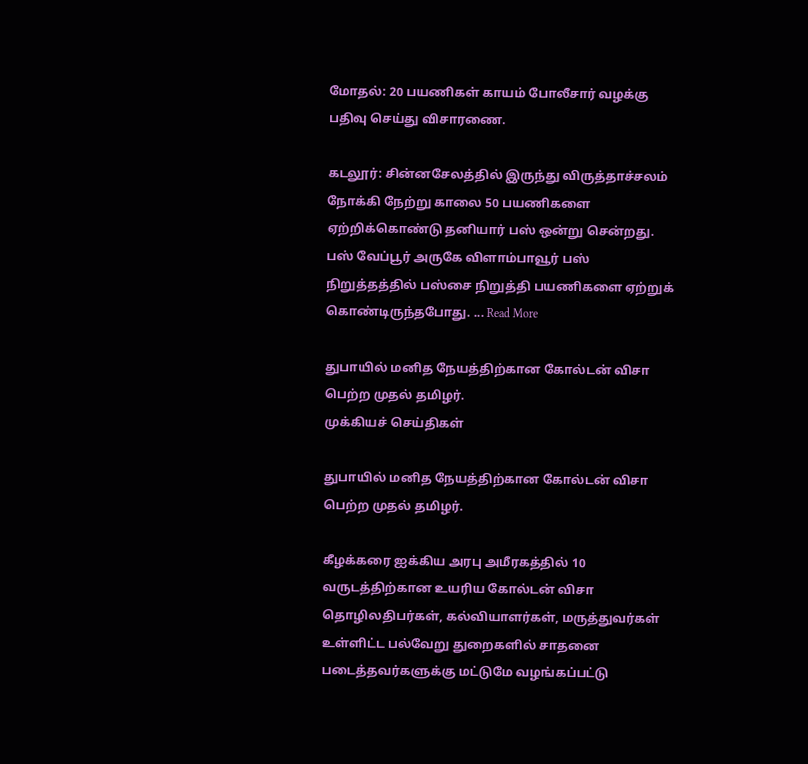மோதல்: 20 பயணிகள் காயம் போலீசார் வழக்கு பதிவு செய்து விசாரணை.

கடலூர்: சின்னசேலத்தில் இருந்து விருத்தாச்சலம் நோக்கி நேற்று காலை 50 பயணிகளை ஏற்றிக்கொண்டு தனியார் பஸ் ஒன்று சென்றது. பஸ் வேப்பூர் அருகே விளாம்பாவூர் பஸ் நிறுத்தத்தில் பஸ்சை நிறுத்தி பயணிகளை ஏற்றுக் கொண்டிருந்தபோது. ... Read More

துபாயில் மனித நேயத்திற்கான கோல்டன் விசா பெற்ற முதல் தமிழர்.
முக்கியச் செய்திகள்

துபாயில் மனித நேயத்திற்கான கோல்டன் விசா பெற்ற முதல் தமிழர்.

கீழக்கரை ஐக்கிய அரபு அமீரகத்தில் 10 வருடத்திற்கான உயரிய கோல்டன் விசா தொழிலதிபர்கள், கல்வியாளர்கள், மருத்துவர்கள் உள்ளிட்ட பல்வேறு துறைகளில் சாதனை படைத்தவர்களுக்கு மட்டுமே வழங்கப்பட்டு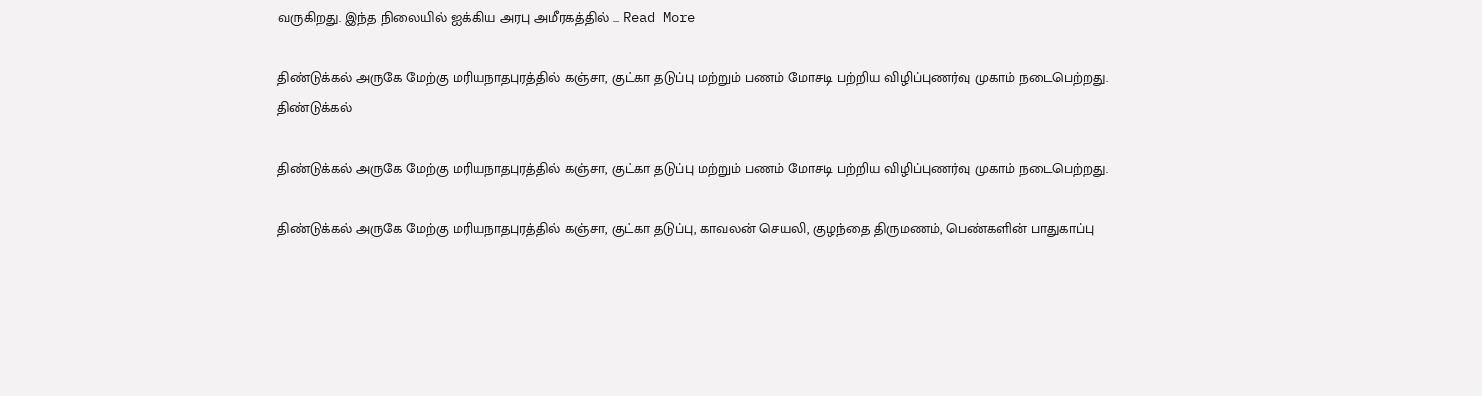வருகிறது. இந்த நிலையில் ஐக்கிய அரபு அமீரகத்தில் ... Read More

திண்டுக்கல் அருகே மேற்கு மரியநாதபுரத்தில் கஞ்சா, குட்கா தடுப்பு மற்றும் பணம் மோசடி பற்றிய விழிப்புணர்வு முகாம் நடைபெற்றது.
திண்டுக்கல்

திண்டுக்கல் அருகே மேற்கு மரியநாதபுரத்தில் கஞ்சா, குட்கா தடுப்பு மற்றும் பணம் மோசடி பற்றிய விழிப்புணர்வு முகாம் நடைபெற்றது.

திண்டுக்கல் அருகே மேற்கு மரியநாதபுரத்தில் கஞ்சா, குட்கா தடுப்பு, காவலன் செயலி, குழந்தை திருமணம், பெண்களின் பாதுகாப்பு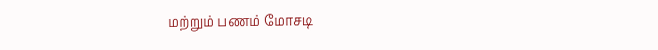மற்றும் பணம் மோசடி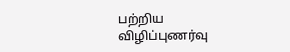பற்றிய விழிப்புணர்வு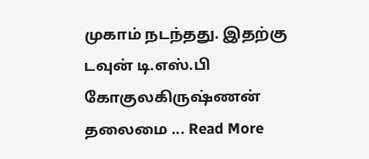முகாம் நடந்தது. இதற்கு டவுன் டி.எஸ்.பி கோகுலகிருஷ்ணன் தலைமை ... Read More